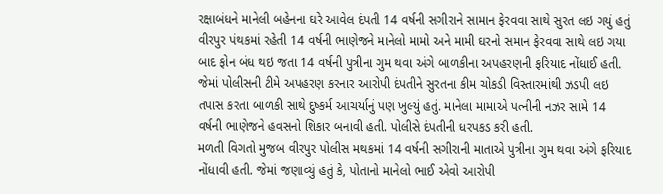રક્ષાબંધને માનેલી બહેનના ઘરે આવેલ દંપતી 14 વર્ષની સગીરાને સામાન ફેરવવા સાથે સુરત લઇ ગયું હતું
વીરપુર પંથકમાં રહેતી 14 વર્ષની ભાણેજને માનેલો મામો અને મામી ઘરનો સમાન ફેરવવા સાથે લઇ ગયા બાદ ફોન બંધ થઇ જતા 14 વર્ષની પુત્રીના ગુમ થવા અંગે બાળકીના અપહરણની ફરિયાદ નોંધાઈ હતી. જેમાં પોલીસની ટીમે અપહરણ કરનાર આરોપી દંપતીને સુરતના કીમ ચોકડી વિસ્તારમાંથી ઝડપી લઇ તપાસ કરતા બાળકી સાથે દુષ્કર્મ આચર્યાનું પણ ખુલ્યું હતું. માનેલા મામાએ પત્નીની નઝર સામે 14 વર્ષની ભાણેજને હવસનો શિકાર બનાવી હતી. પોલીસે દંપતીની ધરપકડ કરી હતી.
મળતી વિગતો મુજબ વીરપુર પોલીસ મથકમાં 14 વર્ષની સગીરાની માતાએ પુત્રીના ગુમ થવા અંગે ફરિયાદ નોંધાવી હતી. જેમાં જણાવ્યું હતું કે, પોતાનો માનેલો ભાઈ એવો આરોપી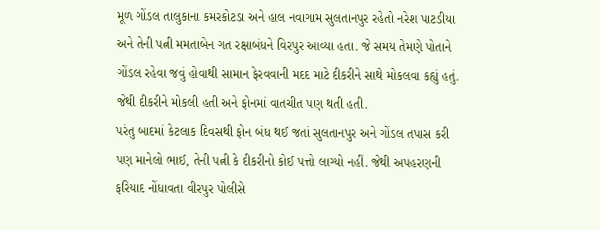મૂળ ગોંડલ તાલુકાના કમરકોટડા અને હાલ નવાગામ સુલતાનપુર રહેતો નરેશ પાટડીયા અને તેની પત્ની મમતાબેન ગત રક્ષાબંધને વિરપુર આવ્યા હતા. જે સમય તેમણે પોતાને ગોંડલ રહેવા જવું હોવાથી સામાન ફેરવવાની મદદ માટે દીકરીને સાથે મોકલવા કહ્યું હતું. જેથી દીકરીને મોકલી હતી અને ફોનમાં વાતચીત પણ થતી હતી.
પરંતુ બાદમાં કેટલાક દિવસથી ફોન બંધ થઈ જતાં સુલતાનપુર અને ગોંડલ તપાસ કરી પણ માનેલો ભાઈ, તેની પત્ની કે દીકરીનો કોઈ પત્તો લાગ્યો નહીં. જેથી અપહરણની ફરિયાદ નોંધાવતા વીરપુર પોલીસે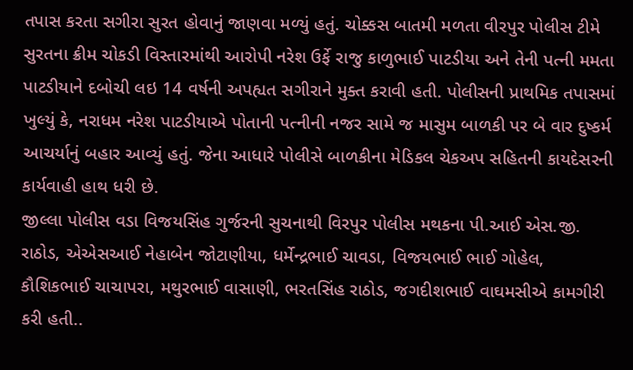તપાસ કરતા સગીરા સુરત હોવાનું જાણવા મળ્યું હતું. ચોક્કસ બાતમી મળતા વીરપુર પોલીસ ટીમે સુરતના ક્રીમ ચોકડી વિસ્તારમાંથી આરોપી નરેશ ઉર્ફે રાજુ કાળુભાઈ પાટડીયા અને તેની પત્ની મમતા પાટડીયાને દબોચી લઇ 14 વર્ષની અપહ્યત સગીરાને મુક્ત કરાવી હતી. પોલીસની પ્રાથમિક તપાસમાં ખુલ્યું કે, નરાધમ નરેશ પાટડીયાએ પોતાની પત્નીની નજર સામે જ માસુમ બાળકી પર બે વાર દુષ્કર્મ આચર્યાનું બહાર આવ્યું હતું. જેના આધારે પોલીસે બાળકીના મેડિકલ ચેકઅપ સહિતની કાયદેસરની કાર્યવાહી હાથ ધરી છે.
જીલ્લા પોલીસ વડા વિજયસિંહ ગુર્જરની સુચનાથી વિરપુર પોલીસ મથકના પી.આઈ એસ.જી. રાઠોડ, એએસઆઈ નેહાબેન જોટાણીયા, ધર્મેન્દ્રભાઈ ચાવડા, વિજયભાઈ ભાઈ ગોહેલ, કૌશિકભાઈ ચાચાપરા, મથુરભાઈ વાસાણી, ભરતસિંહ રાઠોડ, જગદીશભાઈ વાઘમસીએ કામગીરી કરી હતી..